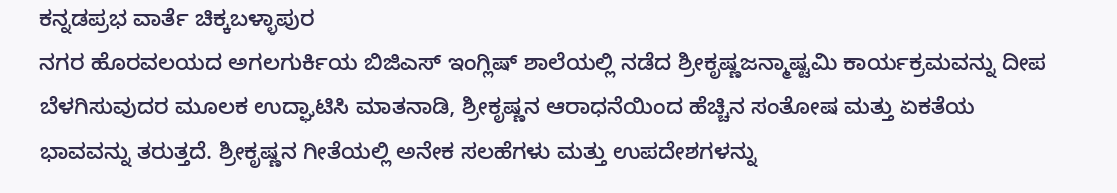ಕನ್ನಡಪ್ರಭ ವಾರ್ತೆ ಚಿಕ್ಕಬಳ್ಳಾಪುರ
ನಗರ ಹೊರವಲಯದ ಅಗಲಗುರ್ಕಿಯ ಬಿಜಿಎಸ್ ಇಂಗ್ಲಿಷ್ ಶಾಲೆಯಲ್ಲಿ ನಡೆದ ಶ್ರೀಕೃಷ್ಣಜನ್ಮಾಷ್ಟಮಿ ಕಾರ್ಯಕ್ರಮವನ್ನು ದೀಪ ಬೆಳಗಿಸುವುದರ ಮೂಲಕ ಉದ್ಘಾಟಿಸಿ ಮಾತನಾಡಿ, ಶ್ರೀಕೃಷ್ಣನ ಆರಾಧನೆಯಿಂದ ಹೆಚ್ಚಿನ ಸಂತೋಷ ಮತ್ತು ಏಕತೆಯ ಭಾವವನ್ನು ತರುತ್ತದೆ. ಶ್ರೀಕೃಷ್ಣನ ಗೀತೆಯಲ್ಲಿ ಅನೇಕ ಸಲಹೆಗಳು ಮತ್ತು ಉಪದೇಶಗಳನ್ನು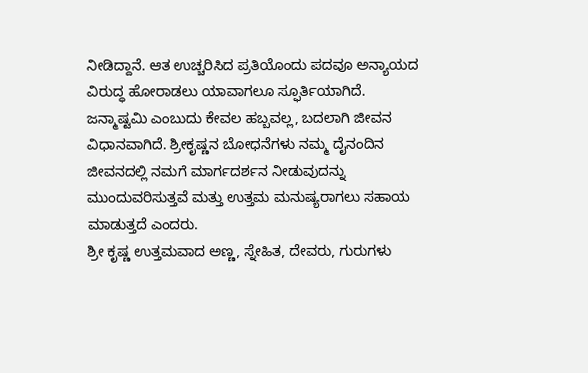ನೀಡಿದ್ದಾನೆ. ಆತ ಉಚ್ಚರಿಸಿದ ಪ್ರತಿಯೊಂದು ಪದವೂ ಅನ್ಯಾಯದ ವಿರುದ್ಧ ಹೋರಾಡಲು ಯಾವಾಗಲೂ ಸ್ಫೂರ್ತಿಯಾಗಿದೆ. ಜನ್ಮಾಷ್ಟಮಿ ಎಂಬುದು ಕೇವಲ ಹಬ್ಬವಲ್ಲ, ಬದಲಾಗಿ ಜೀವನ ವಿಧಾನವಾಗಿದೆ. ಶ್ರೀಕೃಷ್ಣನ ಬೋಧನೆಗಳು ನಮ್ಮ ದೈನಂದಿನ ಜೀವನದಲ್ಲಿ ನಮಗೆ ಮಾರ್ಗದರ್ಶನ ನೀಡುವುದನ್ನು ಮುಂದುವರಿಸುತ್ತವೆ ಮತ್ತು ಉತ್ತಮ ಮನುಷ್ಯರಾಗಲು ಸಹಾಯ ಮಾಡುತ್ತದೆ ಎಂದರು.
ಶ್ರೀ ಕೃಷ್ಣ ಉತ್ತಮವಾದ ಅಣ್ಣ, ಸ್ನೇಹಿತ, ದೇವರು, ಗುರುಗಳು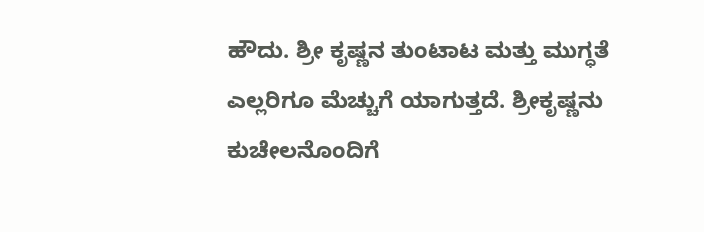ಹೌದು. ಶ್ರೀ ಕೃಷ್ಣನ ತುಂಟಾಟ ಮತ್ತು ಮುಗ್ಧತೆ ಎಲ್ಲರಿಗೂ ಮೆಚ್ಚುಗೆ ಯಾಗುತ್ತದೆ. ಶ್ರೀಕೃಷ್ಣನು ಕುಚೇಲನೊಂದಿಗೆ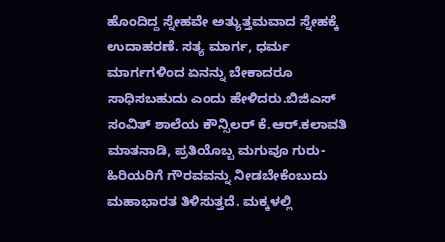ಹೊಂದಿದ್ದ ಸ್ನೇಹವೇ ಅತ್ಯುತ್ತಮವಾದ ಸ್ನೇಹಕ್ಕೆ ಉದಾಹರಣೆ. ಸತ್ಯ ಮಾರ್ಗ, ಧರ್ಮ ಮಾರ್ಗಗಳಿಂದ ಏನನ್ನು ಬೇಕಾದರೂ ಸಾಧಿಸಬಹುದು ಎಂದು ಹೇಳಿದರು.ಬಿಜಿಎಸ್ ಸಂವಿತ್ ಶಾಲೆಯ ಕೌನ್ಸಿಲರ್ ಕೆ.ಆರ್.ಕಲಾವತಿ ಮಾತನಾಡಿ, ಪ್ರತಿಯೊಬ್ಬ ಮಗುವೂ ಗುರು- ಹಿರಿಯರಿಗೆ ಗೌರವವನ್ನು ನೀಡಬೇಕೆಂಬುದು ಮಹಾಭಾರತ ತಿಳಿಸುತ್ತದೆ. ಮಕ್ಕಳಲ್ಲಿ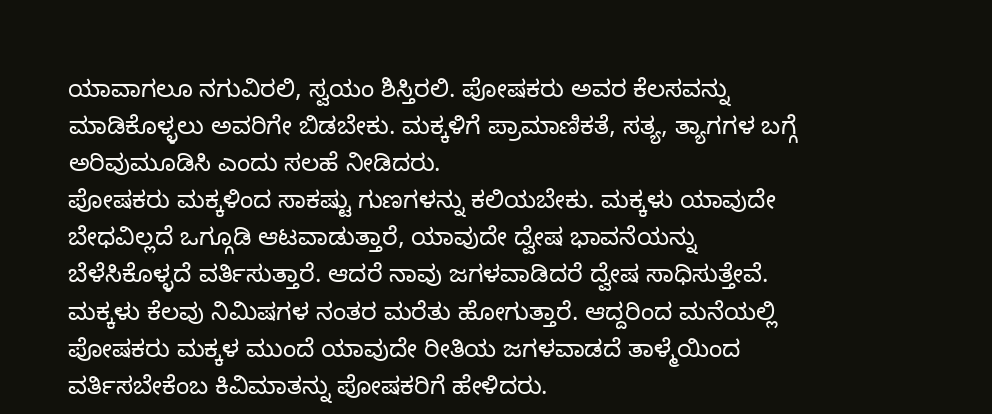ಯಾವಾಗಲೂ ನಗುವಿರಲಿ, ಸ್ವಯಂ ಶಿಸ್ತಿರಲಿ. ಪೋಷಕರು ಅವರ ಕೆಲಸವನ್ನು ಮಾಡಿಕೊಳ್ಳಲು ಅವರಿಗೇ ಬಿಡಬೇಕು. ಮಕ್ಕಳಿಗೆ ಪ್ರಾಮಾಣಿಕತೆ, ಸತ್ಯ, ತ್ಯಾಗಗಳ ಬಗ್ಗೆ ಅರಿವುಮೂಡಿಸಿ ಎಂದು ಸಲಹೆ ನೀಡಿದರು.
ಪೋಷಕರು ಮಕ್ಕಳಿಂದ ಸಾಕಷ್ಟು ಗುಣಗಳನ್ನು ಕಲಿಯಬೇಕು. ಮಕ್ಕಳು ಯಾವುದೇ ಬೇಧವಿಲ್ಲದೆ ಒಗ್ಗೂಡಿ ಆಟವಾಡುತ್ತಾರೆ, ಯಾವುದೇ ದ್ವೇಷ ಭಾವನೆಯನ್ನು ಬೆಳೆಸಿಕೊಳ್ಳದೆ ವರ್ತಿಸುತ್ತಾರೆ. ಆದರೆ ನಾವು ಜಗಳವಾಡಿದರೆ ದ್ವೇಷ ಸಾಧಿಸುತ್ತೇವೆ. ಮಕ್ಕಳು ಕೆಲವು ನಿಮಿಷಗಳ ನಂತರ ಮರೆತು ಹೋಗುತ್ತಾರೆ. ಆದ್ದರಿಂದ ಮನೆಯಲ್ಲಿ ಪೋಷಕರು ಮಕ್ಕಳ ಮುಂದೆ ಯಾವುದೇ ರೀತಿಯ ಜಗಳವಾಡದೆ ತಾಳ್ಮೆಯಿಂದ ವರ್ತಿಸಬೇಕೆಂಬ ಕಿವಿಮಾತನ್ನು ಪೋಷಕರಿಗೆ ಹೇಳಿದರು.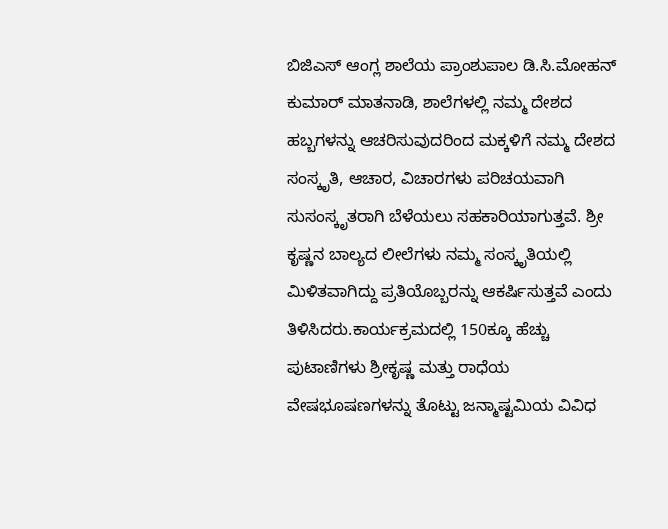ಬಿಜಿಎಸ್ ಆಂಗ್ಲ ಶಾಲೆಯ ಪ್ರಾಂಶುಪಾಲ ಡಿ.ಸಿ.ಮೋಹನ್ ಕುಮಾರ್ ಮಾತನಾಡಿ, ಶಾಲೆಗಳಲ್ಲಿ ನಮ್ಮ ದೇಶದ ಹಬ್ಬಗಳನ್ನು ಆಚರಿಸುವುದರಿಂದ ಮಕ್ಕಳಿಗೆ ನಮ್ಮ ದೇಶದ ಸಂಸ್ಕೃತಿ, ಆಚಾರ, ವಿಚಾರಗಳು ಪರಿಚಯವಾಗಿ ಸುಸಂಸ್ಕೃತರಾಗಿ ಬೆಳೆಯಲು ಸಹಕಾರಿಯಾಗುತ್ತವೆ. ಶ್ರೀ ಕೃಷ್ಣನ ಬಾಲ್ಯದ ಲೀಲೆಗಳು ನಮ್ಮ ಸಂಸ್ಕೃತಿಯಲ್ಲಿ ಮಿಳಿತವಾಗಿದ್ದು ಪ್ರತಿಯೊಬ್ಬರನ್ನು ಆಕರ್ಷಿಸುತ್ತವೆ ಎಂದು ತಿಳಿಸಿದರು.ಕಾರ್ಯಕ್ರಮದಲ್ಲಿ 150ಕ್ಕೂ ಹೆಚ್ಚು ಪುಟಾಣಿಗಳು ಶ್ರೀಕೃಷ್ಣ ಮತ್ತು ರಾಧೆಯ ವೇಷಭೂಷಣಗಳನ್ನು ತೊಟ್ಟು ಜನ್ಮಾಷ್ಟಮಿಯ ವಿವಿಧ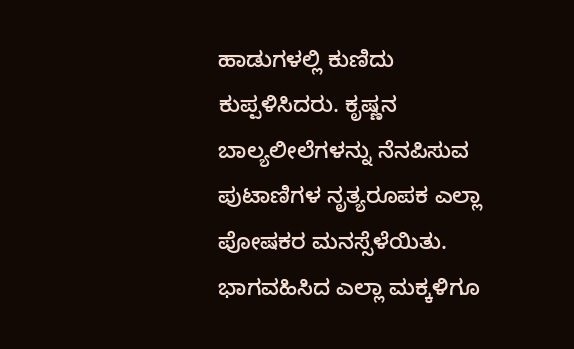ಹಾಡುಗಳಲ್ಲಿ ಕುಣಿದು ಕುಪ್ಪಳಿಸಿದರು. ಕೃಷ್ಣನ ಬಾಲ್ಯಲೀಲೆಗಳನ್ನು ನೆನಪಿಸುವ ಪುಟಾಣಿಗಳ ನೃತ್ಯರೂಪಕ ಎಲ್ಲಾ ಪೋಷಕರ ಮನಸ್ಸೆಳೆಯಿತು. ಭಾಗವಹಿಸಿದ ಎಲ್ಲಾ ಮಕ್ಕಳಿಗೂ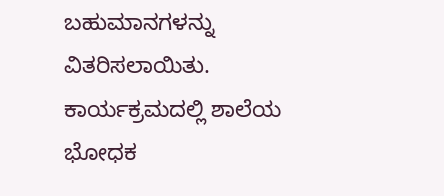ಬಹುಮಾನಗಳನ್ನು ವಿತರಿಸಲಾಯಿತು.
ಕಾರ್ಯಕ್ರಮದಲ್ಲಿ ಶಾಲೆಯ ಭೋಧಕ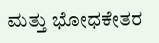ಮತ್ತು ಭೋಧಕೇತರ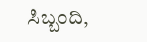ಸಿಬ್ಬಂದಿ,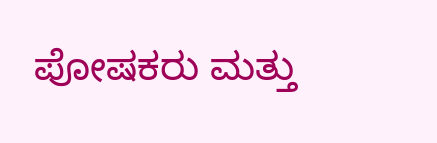ಪೋಷಕರು ಮತ್ತು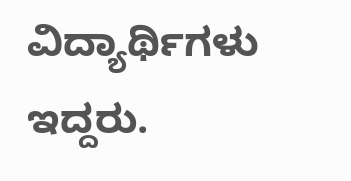ವಿದ್ಯಾರ್ಥಿಗಳು ಇದ್ದರು.